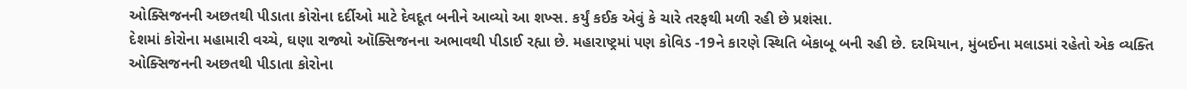ઓક્સિજનની અછતથી પીડાતા કોરોના દર્દીઓ માટે દેવદૂત બનીને આવ્યો આ શખ્સ. કર્યું કઈક એવું કે ચારે તરફથી મળી રહી છે પ્રશંસા.
દેશમાં કોરોના મહામારી વચ્ચે, ઘણા રાજ્યો ઑક્સિજનના અભાવથી પીડાઈ રહ્યા છે. મહારાષ્ટ્રમાં પણ કોવિડ -19ને કારણે સ્થિતિ બેકાબૂ બની રહી છે. દરમિયાન, મુંબઈના મલાડમાં રહેતો એક વ્યક્તિ ઓક્સિજનની અછતથી પીડાતા કોરોના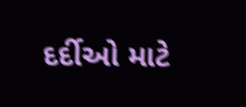દર્દીઓ માટે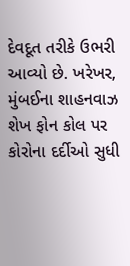દેવદૂત તરીકે ઉભરી આવ્યો છે. ખરેખર, મુંબઈના શાહનવાઝ શેખ ફોન કોલ પર કોરોના દર્દીઓ સુધી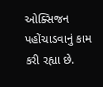ઓક્સિજન પહોંચાડવાનું કામ કરી રહ્યા છે.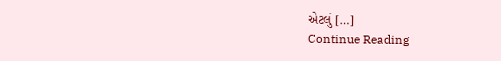એટલું […]
Continue Reading